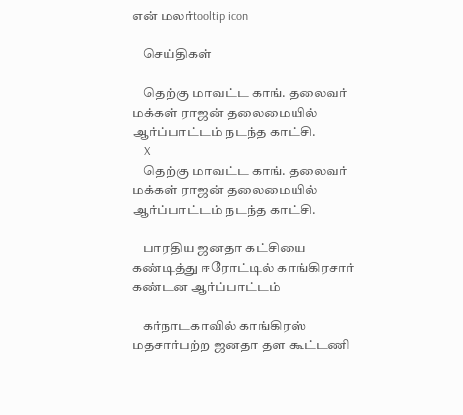என் மலர்tooltip icon

    செய்திகள்

    தெற்கு மாவட்ட காங். தலைவர் மக்கள் ராஜன் தலைமையில் ஆர்ப்பாட்டம் நடந்த காட்சி.
    X
    தெற்கு மாவட்ட காங். தலைவர் மக்கள் ராஜன் தலைமையில் ஆர்ப்பாட்டம் நடந்த காட்சி.

    பாரதிய ஜனதா கட்சியை கண்டித்து ஈரோட்டில் காங்கிரசார் கண்டன ஆர்ப்பாட்டம்

    கர்நாடகாவில் காங்கிரஸ் மதசார்பற்ற ஜனதா தள கூட்டணி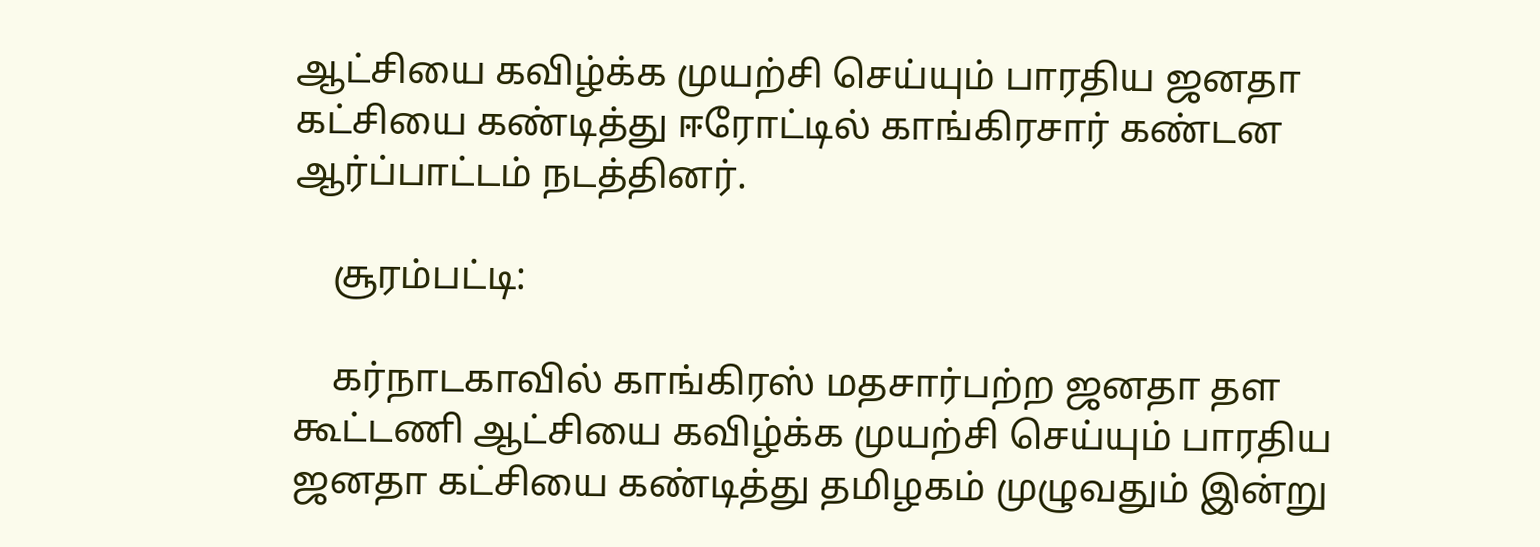ஆட்சியை கவிழ்க்க முயற்சி செய்யும் பாரதிய ஜனதா கட்சியை கண்டித்து ஈரோட்டில் காங்கிரசார் கண்டன ஆர்ப்பாட்டம் நடத்தினர்.

    சூரம்பட்டி:

    கர்நாடகாவில் காங்கிரஸ் மதசார்பற்ற ஜனதா தள கூட்டணி ஆட்சியை கவிழ்க்க முயற்சி செய்யும் பாரதிய ஜனதா கட்சியை கண்டித்து தமிழகம் முழுவதும் இன்று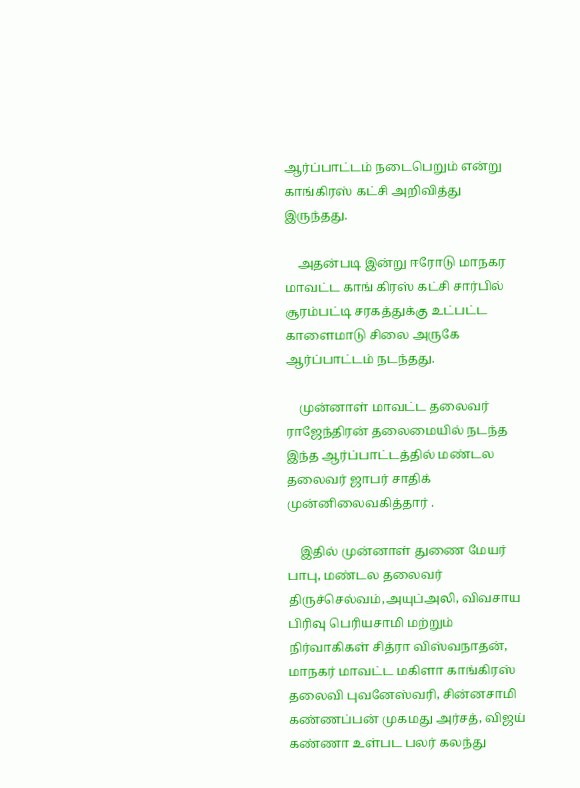ஆர்ப்பாட்டம் நடைபெறும் என்று காங்கிரஸ் கட்சி அறிவித்து இருந்தது.

    அதன்படி இன்று ஈரோடு மாநகர மாவட்ட காங் கிரஸ் கட்சி சார்பில் சூரம்பட்டி சரகத்துக்கு உட்பட்ட காளைமாடு சிலை அருகே ஆர்ப்பாட்டம் நடந்தது.

    முன்னாள் மாவட்ட தலைவர் ராஜேந்திரன் தலைமையில் நடந்த இந்த ஆர்ப்பாட்டத்தில் மண்டல தலைவர் ஜாபர் சாதிக் முன்னிலைவகித்தார் .

    இதில் முன்னாள் துணை மேயர் பாபு, மண்டல தலைவர் திருச்செல்வம்,அயுப்அலி, விவசாய பிரிவு பெரியசாமி மற்றும் நிர்வாகிகள் சித்ரா விஸ்வநாதன், மாநகர் மாவட்ட மகிளா காங்கிரஸ் தலைவி புவனேஸ்வரி, சின்னசாமி கண்ணப்பன் முகமது அர்சத், விஜய் கண்ணா உள்பட பலர் கலந்து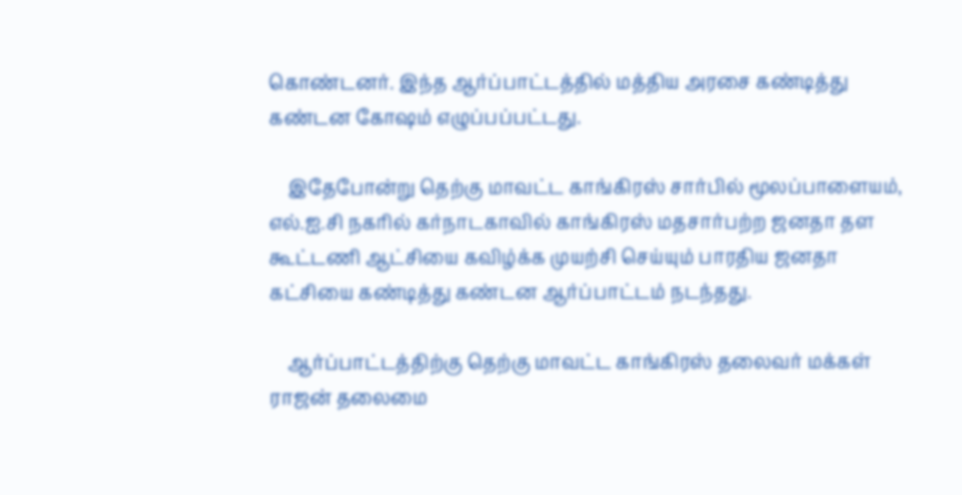கொண்டனர். இந்த ஆர்ப்பாட்டத்தில் மத்திய அரசை கண்டித்து கண்டன கோ‌ஷம் எழுப்பப்பட்டது.

    இதேபோன்று தெற்கு மாவட்ட காங்கிரஸ் சார்பில் மூலப்பாளையம், எல்.ஐ.சி நகரில் கர்நாடகாவில் காங்கிரஸ் மதசார்பற்ற ஜனதா தள கூட்டணி ஆட்சியை கவிழ்க்க முயற்சி செய்யும் பாரதிய ஜனதா கட்சியை கண்டித்து கண்டன ஆர்ப்பாட்டம் நடந்தது.

    ஆர்ப்பாட்டத்திற்கு தெற்கு மாவட்ட காங்கிரஸ் தலைவர் மக்கள் ராஜன் தலைமை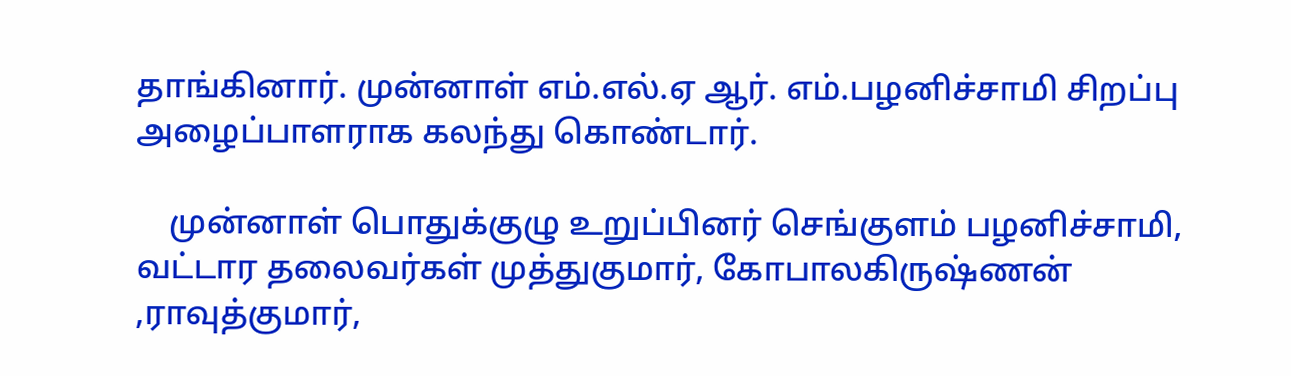தாங்கினார். முன்னாள் எம்.எல்.ஏ ஆர். எம்.பழனிச்சாமி சிறப்பு அழைப்பாளராக கலந்து கொண்டார்.

    முன்னாள் பொதுக்குழு உறுப்பினர் செங்குளம் பழனிச்சாமி, வட்டார தலைவர்கள் முத்துகுமார், கோபாலகிருஷ்ணன் ,ராவுத்குமார்,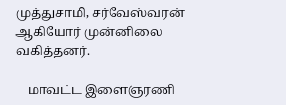முத்துசாமி, சர்வேஸ்வரன் ஆகியோர் முன்னிலை வகித்தனர்.

    மாவட்ட இளைஞரணி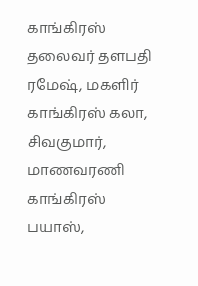காங்கிரஸ் தலைவர் தளபதி ரமேஷ், மகளிர் காங்கிரஸ் கலா, சிவகுமார், மாணவரணி காங்கிரஸ் பயாஸ்,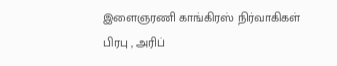இளைஞரணி காங்கிரஸ் நிர்வாகிகள் பிரபு , அரிப்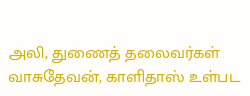அலி, துணைத் தலைவர்கள் வாசுதேவன், காளிதாஸ் உள்பட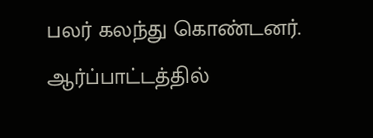பலர் கலந்து கொண்டனர். ஆர்ப்பாட்டத்தில்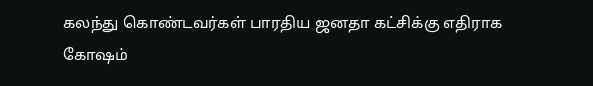கலந்து கொண்டவர்கள் பாரதிய ஜனதா கட்சிக்கு எதிராக கோ‌ஷம்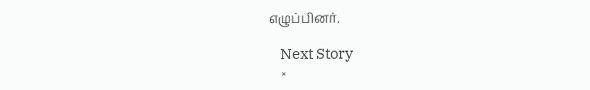எழுப்பினர்.

    Next Story
    ×